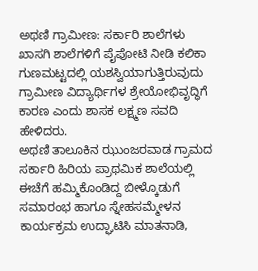ಅಥಣಿ ಗ್ರಾಮೀಣ: ಸರ್ಕಾರಿ ಶಾಲೆಗಳು ಖಾಸಗಿ ಶಾಲೆಗಳಿಗೆ ಪೈಪೋಟಿ ನೀಡಿ ಕಲಿಕಾ ಗುಣಮಟ್ಟದಲ್ಲಿ ಯಶಸ್ವಿಯಾಗುತ್ತಿರುವುದು ಗ್ರಾಮೀಣ ವಿದ್ಯಾರ್ಥಿಗಳ ಶ್ರೇಯೋಭಿವೃದ್ಧಿಗೆ ಕಾರಣ ಎಂದು ಶಾಸಕ ಲಕ್ಷ್ಮಣ ಸವದಿ ಹೇಳಿದರು.
ಅಥಣಿ ತಾಲೂಕಿನ ಝುಂಜರವಾಡ ಗ್ರಾಮದ ಸರ್ಕಾರಿ ಹಿರಿಯ ಪ್ರಾಥಮಿಕ ಶಾಲೆಯಲ್ಲಿ ಈಚೆಗೆ ಹಮ್ಮಿಕೊಂಡಿದ್ದ ಬೀಳ್ಕೊಡುಗೆ ಸಮಾರಂಭ ಹಾಗೂ ಸ್ನೇಹಸಮ್ಮೇಳನ ಕಾರ್ಯಕ್ರಮ ಉದ್ಘಾಟಿಸಿ ಮಾತನಾಡಿ,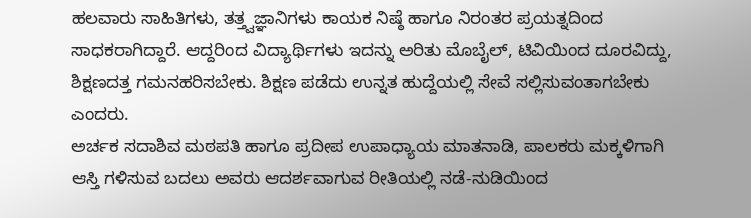ಹಲವಾರು ಸಾಹಿತಿಗಳು, ತತ್ತ್ವಜ್ಞಾನಿಗಳು ಕಾಯಕ ನಿಷ್ಠೆ ಹಾಗೂ ನಿರಂತರ ಪ್ರಯತ್ನದಿಂದ ಸಾಧಕರಾಗಿದ್ದಾರೆ. ಆದ್ದರಿಂದ ವಿದ್ಯಾರ್ಥಿಗಳು ಇದನ್ನು ಅರಿತು ಮೊಬೈಲ್, ಟಿವಿಯಿಂದ ದೂರವಿದ್ದು, ಶಿಕ್ಷಣದತ್ತ ಗಮನಹರಿಸಬೇಕು. ಶಿಕ್ಷಣ ಪಡೆದು ಉನ್ನತ ಹುದ್ದೆಯಲ್ಲಿ ಸೇವೆ ಸಲ್ಲಿಸುವಂತಾಗಬೇಕು ಎಂದರು.
ಅರ್ಚಕ ಸದಾಶಿವ ಮಠಪತಿ ಹಾಗೂ ಪ್ರದೀಪ ಉಪಾಧ್ಯಾಯ ಮಾತನಾಡಿ, ಪಾಲಕರು ಮಕ್ಕಳಿಗಾಗಿ ಆಸ್ತಿ ಗಳಿಸುವ ಬದಲು ಅವರು ಆದರ್ಶವಾಗುವ ರೀತಿಯಲ್ಲಿ ನಡೆ-ನುಡಿಯಿಂದ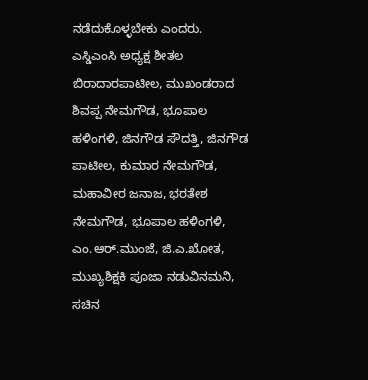ನಡೆದುಕೊಳ್ಳಬೇಕು ಎಂದರು.
ಎಸ್ಡಿಎಂಸಿ ಅಧ್ಯಕ್ಷ ಶೀತಲ ಬಿರಾದಾರಪಾಟೀಲ, ಮುಖಂಡರಾದ ಶಿವಪ್ಪ ನೇಮಗೌಡ, ಭೂಪಾಲ ಹಳಿಂಗಳಿ, ಜಿನಗೌಡ ಸೌದತ್ತಿ, ಜಿನಗೌಡ ಪಾಟೀಲ, ಕುಮಾರ ನೇಮಗೌಡ, ಮಹಾವೀರ ಜನಾಜ, ಭರತೇಶ ನೇಮಗೌಡ, ಭೂಪಾಲ ಹಳಿಂಗಳಿ, ಎಂ.ಆರ್.ಮುಂಜೆ, ಜಿ.ಎ.ಖೋತ, ಮುಖ್ಯಶಿಕ್ಷಕಿ ಪೂಜಾ ನಡುವಿನಮನಿ, ಸಚಿನ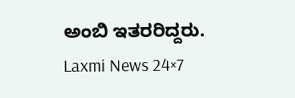ಅಂಬಿ ಇತರರಿದ್ದರು.
Laxmi News 24×7